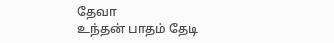தேவா
உந்தன் பாதம் தேடி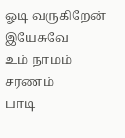ஓடி வருகிறேன்
இயேசுவே
உம் நாமம் சரணம்
பாடி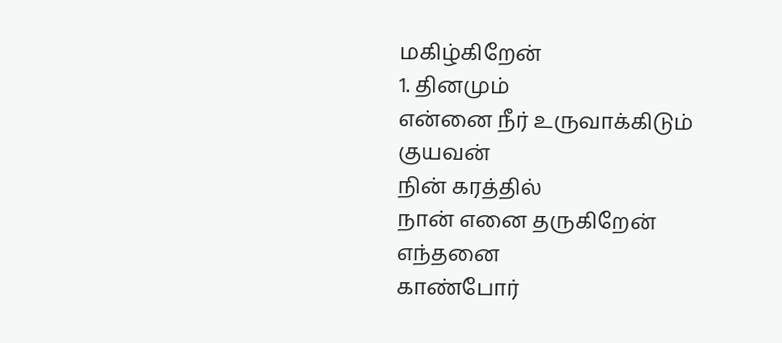மகிழ்கிறேன்
1. தினமும்
என்னை நீர் உருவாக்கிடும்
குயவன்
நின் கரத்தில்
நான் எனை தருகிறேன்
எந்தனை
காண்போர்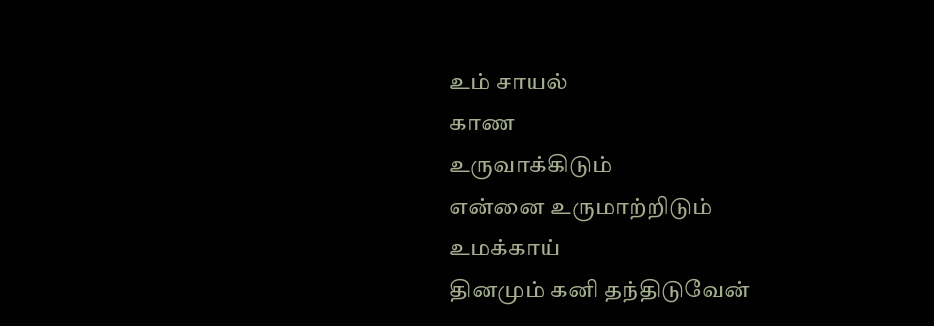உம் சாயல்
காண
உருவாக்கிடும்
என்னை உருமாற்றிடும்
உமக்காய்
தினமும் கனி தந்திடுவேன்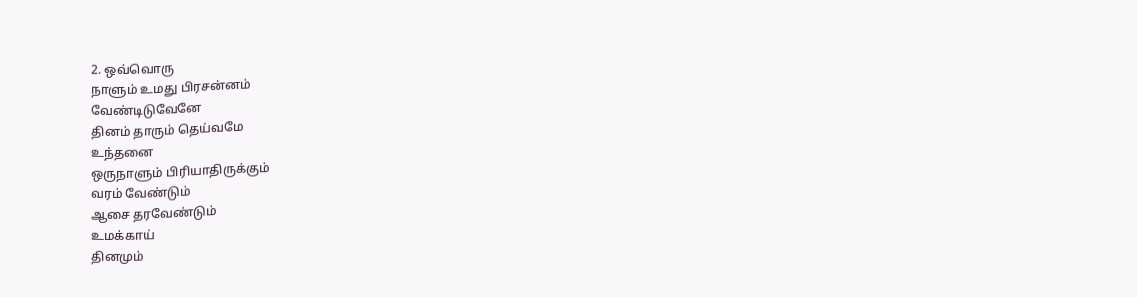2. ஒவ்வொரு
நாளும் உமது பிரசன்னம்
வேண்டிடுவேனே
தினம் தாரும் தெய்வமே
உந்தனை
ஒருநாளும் பிரியாதிருக்கும்
வரம் வேண்டும்
ஆசை தரவேண்டும்
உமக்காய்
தினமும்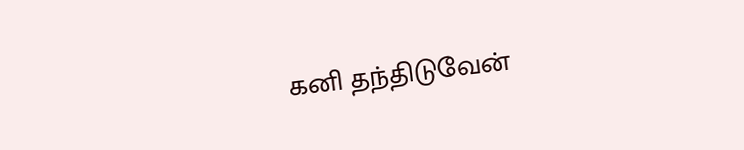கனி தந்திடுவேன்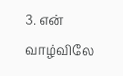3. என் வாழ்விலே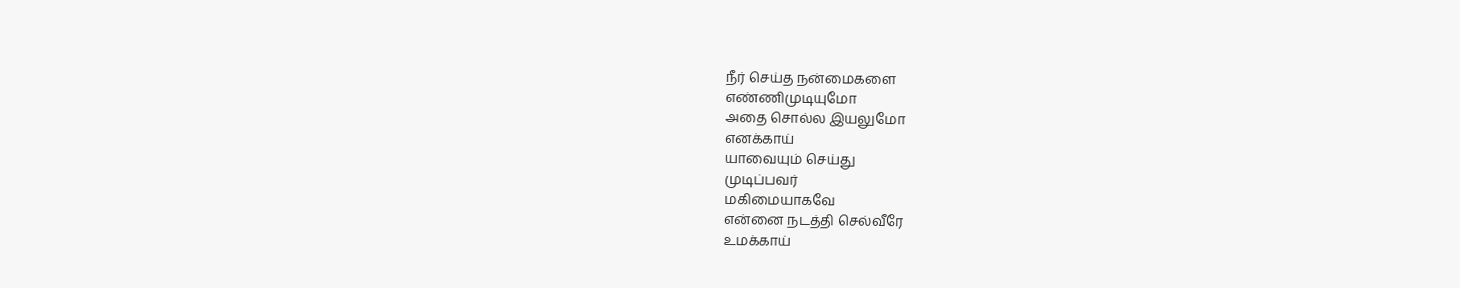நீர் செய்த நன்மைகளை
எண்ணிமுடியுமோ
அதை சொல்ல இயலுமோ
எனக்காய்
யாவையும் செய்து
முடிப்பவர்
மகிமையாகவே
என்னை நடத்தி செல்வீரே
உமக்காய்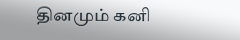தினமும் கனி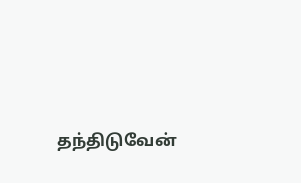தந்திடுவேன்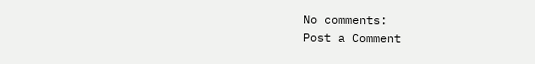No comments:
Post a Comment